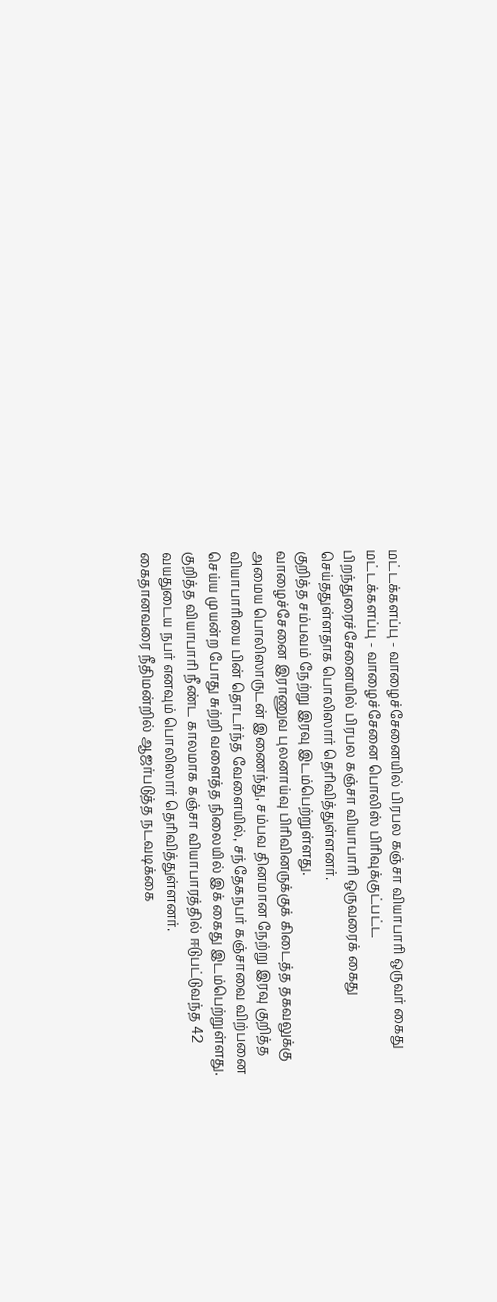மட்டக்களப்பு - வாழைச்சேனையில் பிரபல கஞ்சா வியாபாரி ஒருவர் கைது
மட்டக்களப்பு - வாழைச்சேனை பொலிஸ் பிரிவுக்குட்பட்ட பிறந்துரைச்சேனையில் பிரபல கஞ்சா வியாபாரி ஒருவரைக் கைது செய்ததுள்ளதாக பொலிஸார் தெரிவித்துள்ளனர்.
குறித்த சம்பவம் நேற்று இரவு இடம்பெற்றுள்ளது.
வாழைச்சேனை இராணுவ புலனாய்வு பிரிவினருக்குக் கிடைத்த தகவலுக்கு அமைய பொலிஸாருடன் இணைந்து, சம்பவ தினமான நேற்று இரவு குறித்த வியாபாரியை பின் தொடர்ந்த வேளையில், சந்தேகநபர் கஞ்சாவை விற்பனை செய்ய முயன்ற போது சுற்றி வளைத்த நிலையில் இக் கைது இடம்பெற்றுள்ளது.
குறித்த வியாபாரி நீண்ட காலமாக கஞ்சா வியாபாரத்தில் ஈடுபட்டுவந்த 42 வயதுடைய நபர் எனவும் பொலிஸார் தெரிவித்துள்ளனர்.
கைதானவரை நீதிமன்றில் ஆஜர்படுத்த நடவடிக்கை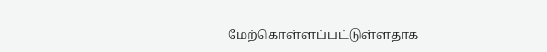மேற்கொள்ளப்பட்டுள்ளதாக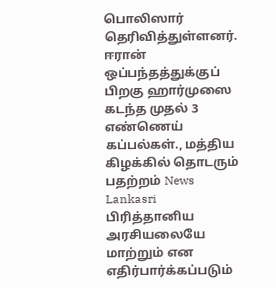பொலிஸார்
தெரிவித்துள்ளனர்.
ஈரான் ஒப்பந்தத்துக்குப் பிறகு ஹார்முஸை கடந்த முதல் 3 எண்ணெய் கப்பல்கள்., மத்திய கிழக்கில் தொடரும் பதற்றம் News Lankasri
பிரித்தானிய அரசியலையே மாற்றும் என எதிர்பார்க்கப்படும்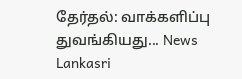தேர்தல்: வாக்களிப்பு துவங்கியது... News Lankasri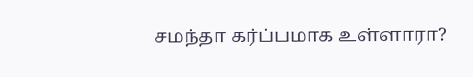சமந்தா கர்ப்பமாக உள்ளாரா?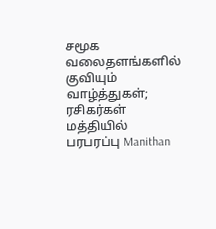சமூக வலைதளங்களில் குவியும் வாழ்த்துகள்; ரசிகர்கள் மத்தியில் பரபரப்பு Manithan